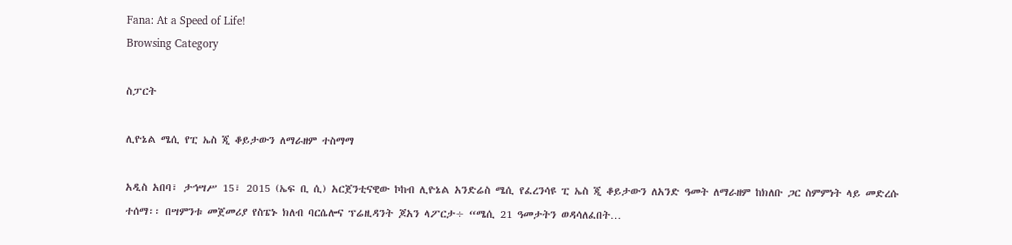Fana: At a Speed of Life!
Browsing Category

ስፓርት

ሊዮኔል ሜሲ የፒ ኤስ ጂ ቆይታውን ለማራዘም ተስማማ

አዲስ አበባ፣ ታኅሣሥ 15፣ 2015 (ኤፍ ቢ ሲ) አርጀንቲናዊው ኮከብ ሊዮኔል አንድሬስ ሜሲ የፈረንሳዩ ፒ ኤስ ጂ ቆይታውን ለአንድ ዓመት ለማራዘም ከክለቡ ጋር ስምምነት ላይ መድረሱ ተሰማ፡፡ በሣምንቱ መጀመሪያ የስፔኑ ክለብ ባርሴሎና ፕሬዚዳንት ጆአን ላፖርታ÷ “ሜሲ 21 ዓመታትን ወዳሳለፈበት…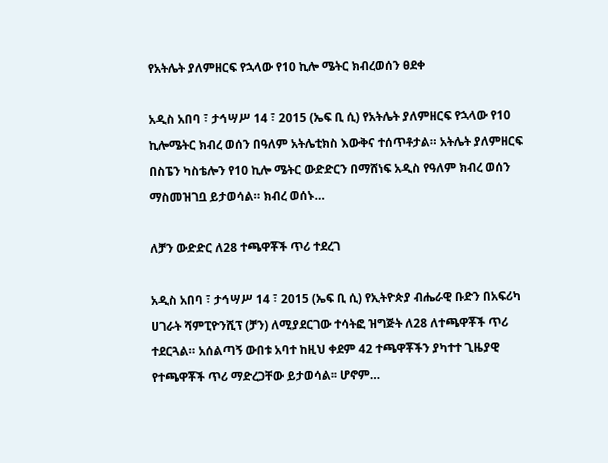የአትሌት ያለምዘርፍ የኋላው የ10 ኪሎ ሜትር ክብረወሰን ፀደቀ

አዲስ አበባ ፣ ታኅሣሥ 14 ፣ 2015 (ኤፍ ቢ ሲ) የአትሌት ያለምዘርፍ የኋላው የ10 ኪሎሜትር ክብረ ወሰን በዓለም አትሌቲክስ እውቅና ተሰጥቶታል። አትሌት ያለምዘርፍ በስፔን ካስቴሎን የ10 ኪሎ ሜትር ውድድርን በማሸነፍ አዲስ የዓለም ክብረ ወሰን ማስመዝገቧ ይታወሳል። ክብረ ወሰኑ…

ለቻን ውድድር ለ28 ተጫዋቾች ጥሪ ተደረገ

አዲስ አበባ ፣ ታኅሣሥ 14 ፣ 2015 (ኤፍ ቢ ሲ) የኢትዮጵያ ብሔራዊ ቡድን በአፍሪካ ሀገራት ሻምፒዮንሺፕ (ቻን) ለሚያደርገው ተሳትፎ ዝግጅት ለ28 ለተጫዋቾች ጥሪ ተደርጓል። አሰልጣኝ ውበቱ አባተ ከዚህ ቀደም 42 ተጫዋቾችን ያካተተ ጊዜያዊ የተጫዋቾች ጥሪ ማድረጋቸው ይታወሳል፡፡ ሆኖም…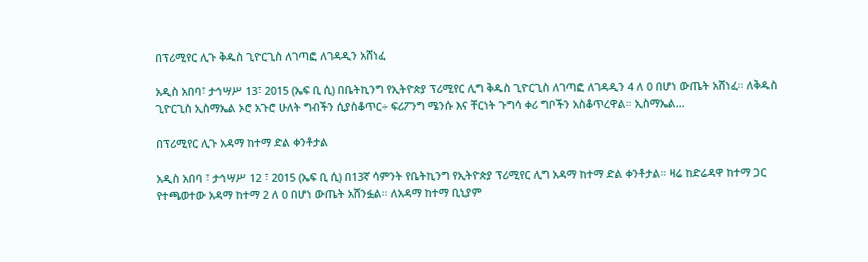በፕሪሚየር ሊጉ ቅዱስ ጊዮርጊስ ለገጣፎ ለገዳዲን አሸነፈ

አዲስ አበባ፣ ታኅሣሥ 13፣ 2015 (ኤፍ ቢ ሲ) በቤትኪንግ የኢትዮጵያ ፕሪሚየር ሊግ ቅዱስ ጊዮርጊስ ለገጣፎ ለገዳዲን 4 ለ 0 በሆነ ውጤት አሸነፈ፡፡ ለቅዱስ ጊዮርጊስ ኢስማኤል ኦሮ አጉሮ ሁለት ግብችን ሲያስቆጥር÷ ፍሪፖንግ ሜንሱ እና ቸርነት ጉግሳ ቀሪ ግቦችን አስቆጥረዋል። ኢስማኤል…

በፕሪሚየር ሊጉ አዳማ ከተማ ድል ቀንቶታል

አዲስ አበባ ፣ ታኅሣሥ 12 ፣ 2015 (ኤፍ ቢ ሲ) በ13ኛ ሳምንት የቤትኪንግ የኢትዮጵያ ፕሪሚየር ሊግ አዳማ ከተማ ድል ቀንቶታል። ዛሬ ከድሬዳዋ ከተማ ጋር የተጫወተው አዳማ ከተማ 2 ለ 0 በሆነ ውጤት አሸንፏል። ለአዳማ ከተማ ቢኒያም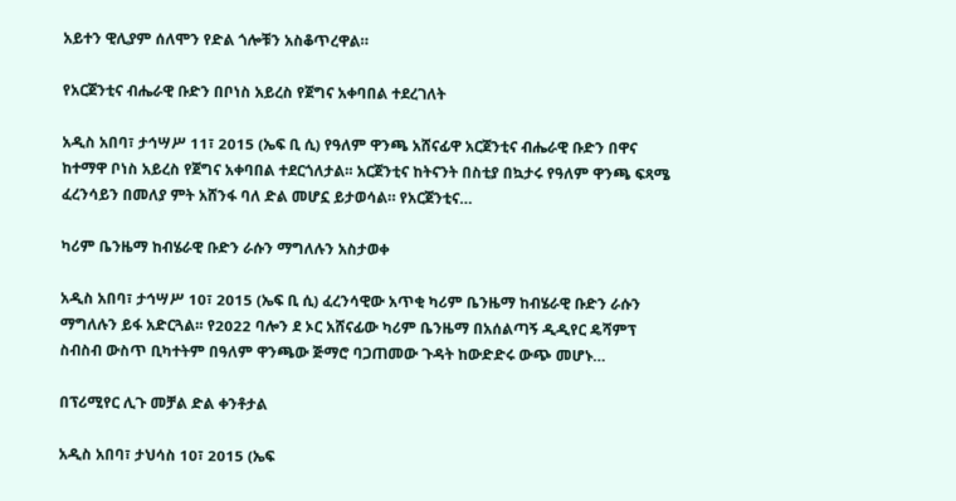አይተን ዊሊያም ሰለሞን የድል ጎሎቹን አስቆጥረዋል።

የአርጀንቲና ብሔራዊ ቡድን በቦነስ አይረስ የጀግና አቀባበል ተደረገለት

አዲስ አበባ፣ ታኅሣሥ 11፣ 2015 (ኤፍ ቢ ሲ) የዓለም ዋንጫ አሸናፊዋ አርጀንቲና ብሔራዊ ቡድን በዋና ከተማዋ ቦነስ አይረስ የጀግና አቀባበል ተደርጎለታል፡፡ አርጀንቲና ከትናንት በስቲያ በኳታሩ የዓለም ዋንጫ ፍጻሜ ፈረንሳይን በመለያ ምት አሸንፋ ባለ ድል መሆኗ ይታወሳል። የአርጀንቲና…

ካሪም ቤንዜማ ከብሄራዊ ቡድን ራሱን ማግለሉን አስታወቀ

አዲስ አበባ፣ ታኅሣሥ 10፣ 2015 (ኤፍ ቢ ሲ) ፈረንሳዊው አጥቂ ካሪም ቤንዜማ ከብሄራዊ ቡድን ራሱን ማግለሉን ይፋ አድርጓል፡፡ የ2022 ባሎን ደ ኦር አሸናፊው ካሪም ቤንዜማ በአሰልጣኝ ዲዲየር ዴሻምፕ ስብስብ ውስጥ ቢካተትም በዓለም ዋንጫው ጅማሮ ባጋጠመው ጉዳት ከውድድሩ ውጭ መሆኑ…

በፕሪሚየር ሊጉ መቻል ድል ቀንቶታል

አዲስ አበባ፣ ታህሳስ 10፣ 2015 (ኤፍ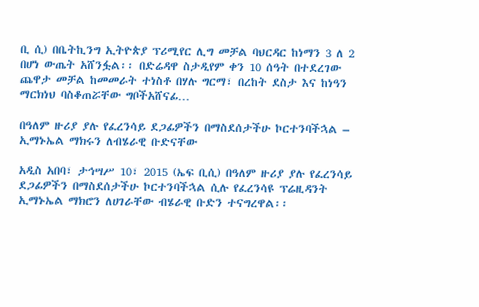ቢ ሲ) በቤትኪንግ ኢትዮጵያ ፕሪሚየር ሊግ መቻል ባህርዳር ከነማን 3 ለ 2 በሆነ ውጤት አሸንፏል፡፡ በድሬዳዋ ስታዲየም ቀን 10 ሰዓት በተደረገው ጨዋታ መቻል ከመመራት ተነስቶ በሃሉ ግርማ፣ በረከት ደስታ እና ከነዓን ማርክነህ ባስቆጠሯቸው ግቦችአሸናፊ…

በዓለም ዙሪያ ያሉ የፈረንሳይ ደጋፊዎችን በማስደሰታችሁ ኮርተንባችኋል – ኢማኑኤል ማክሩን ለብሄራዊ ቡድናቸው

አዲስ አበባ፣ ታኅሣሥ 10፣ 2015 (ኤፍ ቢሲ) በዓለም ዙሪያ ያሉ የፈረንሳይ ደጋፊዎችን በማስደሰታችሁ ኮርተንባችኋል ሲሉ የፈረንሳዩ ፕሬዚዳንት ኢማኑኤል ማክሮን ለሀገራቸው ብሄራዊ ቡድን ተናግረዋል፡፡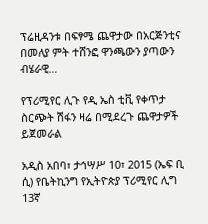ፕሬዚዳንቱ በፍፃሜ ጨዋታው በአርጅንቲና በመለያ ምት ተሸንፎ ዋንጫውን ያጣውን ብሄራዊ…

የፕሪሚየር ሊጉ የዲ ኤስ ቲቪ የቀጥታ ስርጭት ሽፋን ዛሬ በሚደረጉ ጨዋታዎች ይጀመራል

አዲስ አበባ፣ ታኅሣሥ 10፣ 2015 (ኤፍ ቢ ሲ) የቤትኪንግ የኢትዮጵያ ፕሪሚየር ሊግ 13ኛ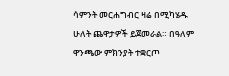ሳምንት መርሐግብር ዛሬ በሚካሄዱ ሁለት ጨዋታዎች ይጀመራል። በዓለም ዋንጫው ምክንያት ተቋርጦ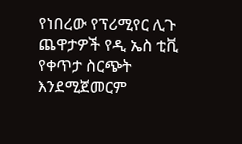የነበረው የፕሪሚየር ሊጉ ጨዋታዎች የዲ ኤስ ቲቪ የቀጥታ ስርጭት እንደሚጀመርም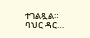ተገልጿል። ባህር ዳር…